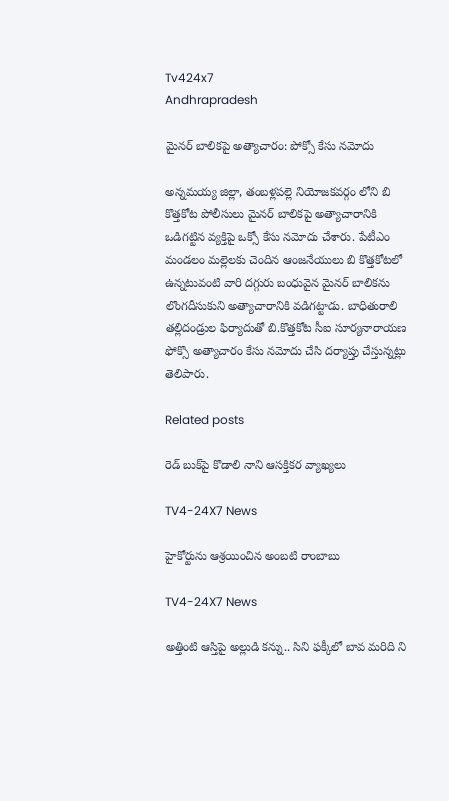Tv424x7
Andhrapradesh

మైనర్ బాలికపై అత్యాచారం: పోక్సో కేసు నమోదు

అన్నమయ్య జిల్లా, తంబళ్లపల్లె నియోజకవర్గం లోని బి కొత్తకోట పోలీసులు మైనర్ బాలికపై అత్యాచారానికి ఒడిగట్టిన వ్యక్తిపై ఒక్సో కేసు నమోదు చేశారు. పేటీఎం మండలం మల్లెలకు చెందిన ఆంజనేయులు బి కొత్తకోటలో ఉన్నటువంటి వారి దగ్గురు బంధువైన మైనర్ బాలికను లొంగదీసుకుని అత్యాచారానికి వడిగట్టాడు. బాధితురాలి తల్లిదండ్రుల ఫిర్యాదుతో బి.కొత్తకోట సీఐ సూర్యనారాయణ ఫోక్సొ అత్యాచారం కేసు నమోదు చేసి దర్యాప్తు చేస్తున్నట్లు తెలిపారు.

Related posts

రెడ్ బుక్‌పై కొడాలి నాని ఆసక్తికర వ్యాఖ్యలు

TV4-24X7 News

హైకోర్టును ఆశ్రయించిన అంబటి రాంబాబు

TV4-24X7 News

అత్తింటి ఆస్తిపై అల్లుడి కన్ను.. సిని ఫక్కీలో బావ మరిది ని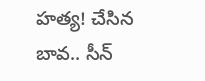హత్య! చేసిన బావ.. సీన్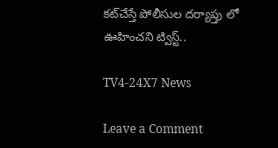కట్‌చేస్తే పోలీసుల దర్యాప్తు లో ఊహించని ట్విస్ట్..

TV4-24X7 News

Leave a Comment